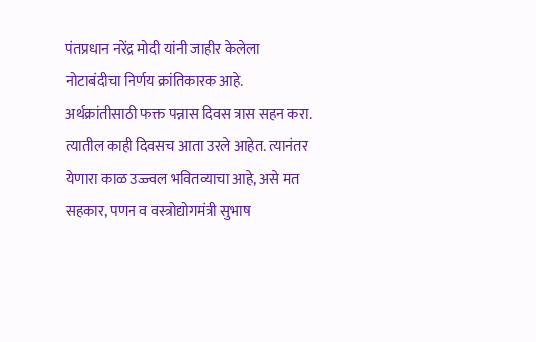पंतप्रधान नरेंद्र मोदी यांनी जाहीर केलेला नोटाबंदीचा निर्णय क्रांतिकारक आहे. अर्थक्रांतीसाठी फक्त पन्नास दिवस त्रास सहन करा. त्यातील काही दिवसच आता उरले आहेत. त्यानंतर येणारा काळ उज्ज्वल भवितव्याचा आहे, असे मत सहकार, पणन व वस्त्रोद्योगमंत्री सुभाष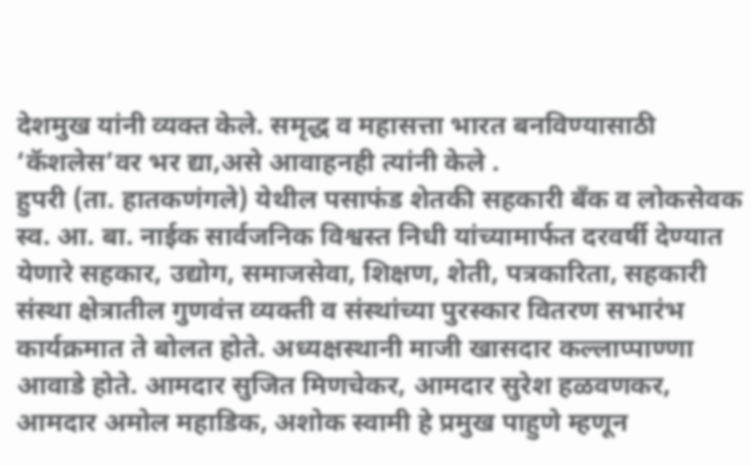देशमुख यांनी व्यक्त केले. समृद्ध व महासत्ता भारत बनविण्यासाठी ‘कॅशलेस’वर भर द्या,असे आवाहनही त्यांनी केले .
हुपरी (ता. हातकणंगले) येथील पसाफंड शेतकी सहकारी बँक व लोकसेवक स्व. आ. बा. नाईक सार्वजनिक विश्वस्त निधी यांच्यामार्फत दरवर्षी देण्यात येणारे सहकार, उद्योग, समाजसेवा, शिक्षण, शेती, पत्रकारिता, सहकारी संस्था क्षेत्रातील गुणवंत्त व्यक्ती व संस्थांच्या पुरस्कार वितरण सभारंभ कार्यक्रमात ते बोलत होते. अध्यक्षस्थानी माजी खासदार कल्लाप्पाण्णा आवाडे होते. आमदार सुजित मिणचेकर, आमदार सुरेश हळवणकर, आमदार अमोल महाडिक, अशोक स्वामी हे प्रमुख पाहुणे म्हणून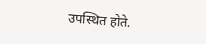उपस्थित होते.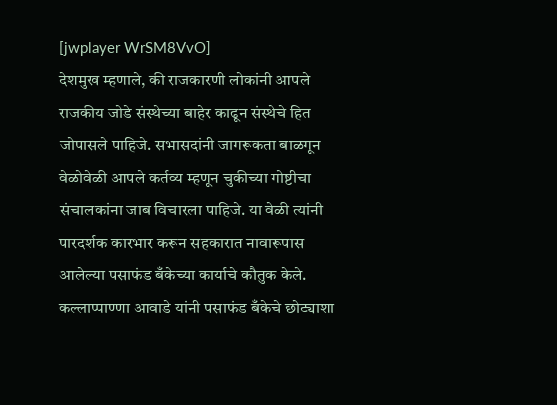[jwplayer WrSM8VvO]
देशमुख म्हणाले, की राजकारणी लोकांनी आपले राजकीय जोडे संस्थेच्या बाहेर काढून संस्थेचे हित जोपासले पाहिजे. सभासदांनी जागरूकता बाळगून वेळोवेळी आपले कर्तव्य म्हणून चुकीच्या गोष्टीचा संचालकांना जाब विचारला पाहिजे. या वेळी त्यांनी पारदर्शक कारभार करून सहकारात नावारूपास आलेल्या पसाफंड बँकेच्या कार्याचे कौतुक केले.
कल्लाप्पाण्णा आवाडे यांनी पसाफंड बँकेचे छोट्याशा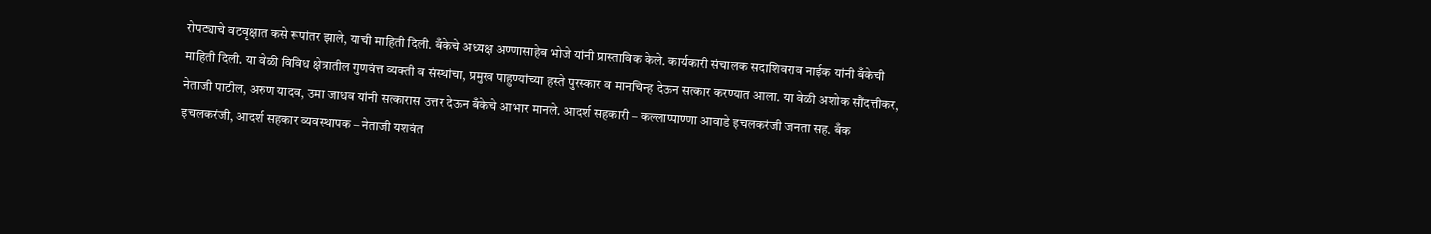रोपट्याचे वटवृक्षात कसे रूपांतर झाले, याची माहिती दिली. बँकेचे अध्यक्ष अण्णासाहेब भोजे यांनी प्रास्ताविक केले. कार्यकारी संचालक सदाशिवराव नाईक यांनी बँकेची माहिती दिली. या वेळी विविध क्षेत्रातील गुणवंत्त व्यक्ती व संस्थांचा, प्रमुख पाहुण्यांच्या हस्ते पुरस्कार व मानचिन्ह देऊन सत्कार करण्यात आला. या वेळी अशोक सौंदत्तीकर, नेताजी पाटील, अरुण यादव, उमा जाधव यांनी सत्कारास उत्तर देऊन बँकेचे आभार मानले. आदर्श सहकारी – कल्लाप्पाण्णा आवाडे इचलकरंजी जनता सह. बँक इचलकरंजी, आदर्श सहकार व्यवस्थापक – नेताजी यशवंत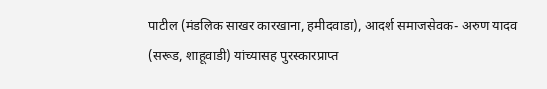पाटील (मंडलिक साखर कारखाना, हमीदवाडा), आदर्श समाजसेवक- अरुण यादव (सरूड, शाहूवाडी) यांच्यासह पुरस्कारप्राप्त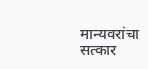मान्यवरांचा सत्कार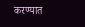करण्यात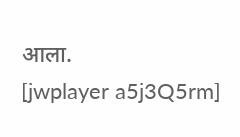आला.
[jwplayer a5j3Q5rm]